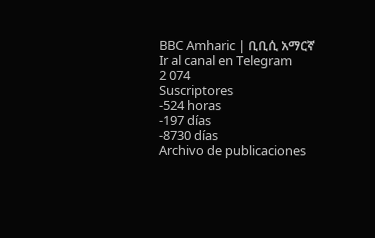BBC Amharic | ቢቢሲ አማርኛ
Ir al canal en Telegram
2 074
Suscriptores
-524 horas
-197 días
-8730 días
Archivo de publicaciones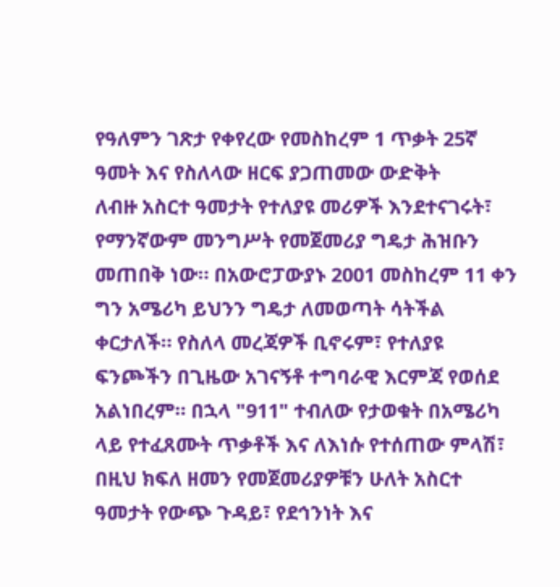የዓለምን ገጽታ የቀየረው የመስከረም 1 ጥቃት 25ኛ ዓመት እና የስለላው ዘርፍ ያጋጠመው ውድቅት
ለብዙ አስርተ ዓመታት የተለያዩ መሪዎች እንደተናገሩት፣ የማንኛውም መንግሥት የመጀመሪያ ግዴታ ሕዝቡን መጠበቅ ነው። በአውሮፓውያኑ 2001 መስከረም 11 ቀን ግን አሜሪካ ይህንን ግዴታ ለመወጣት ሳትችል ቀርታለች። የስለላ መረጃዎች ቢኖሩም፣ የተለያዩ ፍንጮችን በጊዜው አገናኝቶ ተግባራዊ እርምጃ የወሰደ አልነበረም። በኋላ "911" ተብለው የታወቁት በአሜሪካ ላይ የተፈጸሙት ጥቃቶች እና ለእነሱ የተሰጠው ምላሽ፣ በዚህ ክፍለ ዘመን የመጀመሪያዎቹን ሁለት አስርተ ዓመታት የውጭ ጉዳይ፣ የደኅንነት እና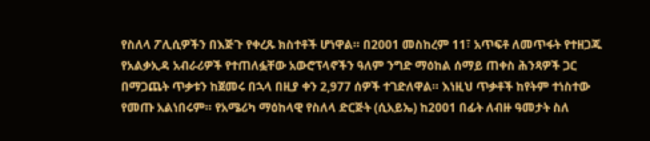የስለላ ፖሊሲዎችን በእጅጉ የቀረጹ ክስተቶች ሆነዋል። በ2001 መስከረም 11፣ አጥፍቶ ለመጥፋት የተዘጋጁ የአልቃኢዳ አብራሪዎች የተጠለፏቸው አውሮፕላኖችን ዓለም ንግድ ማዕከል ሰማይ ጠቀስ ሕንጻዎች ጋር በማጋጨት ጥቃቱን ከጀመሩ በኋላ በዚያ ቀን 2,977 ሰዎች ተገድለዋል። እነዚህ ጥቃቶች ከየትም ተነስተው የመጡ አልነበሩም። የአሜሪካ ማዕከላዊ የስለላ ድርጅት (ሲአይኤ) ከ2001 በፊት ለብዙ ዓመታት ስለ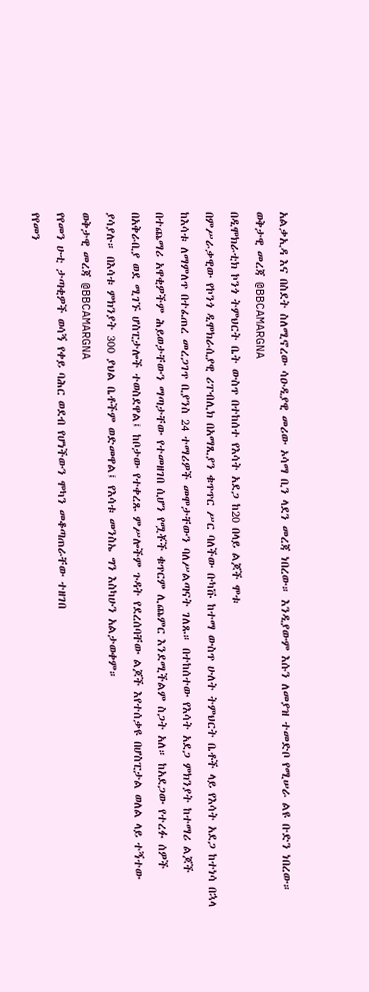አልቃኢዳ እና በስደት ስለሚኖረው ሳዑዲያዊ መሪው ኦሳማ ቢን ላደን መረጃ ነበረው። እንዲያውም እሱን ለመያዝ ተመድቦ የሚሠራ ልዩ ቡድን ነበረው።
ወቅታዊ መረጃ @BBCAMARGNA
በዲሞክራቲክ ኮንጎ ትምህርት ቤት ውስጥ በተከሰተ የእሳት አደጋ ከ20 በላይ ልጆች ሞቱ
በምሥራቃዊው የኮንጎ ዲሞክራሲያዊ ሪፐብሊክ በአማጺያን ቁጥጥር ሥር ባለችው ቡካቩ ከተማ ውስጥ ሁለት ትምህርት ቤቶች ላይ የእሳት አደጋ ከተነሳ በኋላ ከእሳቱ ለማምለጥ በተፈጠረ መረጋገጥ ቢያንስ 24 ተማሪዎች መሞታቸውን ባለሥልጣናት ገለጹ። በተከሰተው የእሳት አደጋ ምክንያት ከተማሪ ልጆች በተጨማሪ አዋቂዎችም ሕይወታቸውን ማጣታቸው የተመዘገበ ሲሆን የሟቾች ቁጥርም ሊጨምር እንደሚችልም ስጋት አለ። ከአደጋው የተረፉ ሰዎች በአቅራቢያ ወደ ሚገኙ ሆስፒታሎች ተወስደዋል፤ ከቦታው የተቀረጹ ምሥሎችም ጉዳት የደረሰባቸው ልጆች እየተሰቃዩ በሆስፒታል ወለል ላይ ተኝተው ያሳያሉ። በእሳቱ ምክንያት 300 ያህል ቤቶችም ወድመዋል፤ የእሳቱ መንስኤ ግን እስካሁን አልታወቀም።
ወቅታዊ መረጃ @BBCAMARGNA
የየመን ሁቲ ታጣቂዎች ወሳኝ የቀይ ባሕር ወደብ የሆነችውን ሞካን መቆጣጠራቸው ተዘገበ
የየመን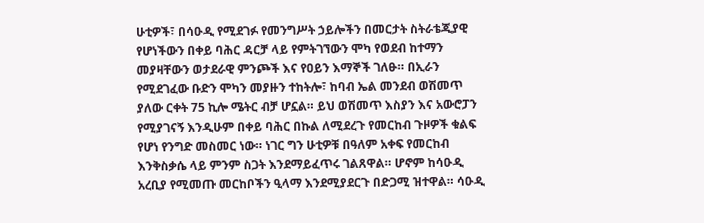ሁቲዎች፣ በሳዑዲ የሚደገፉ የመንግሥት ኃይሎችን በመርታት ስትራቴጂያዊ የሆነችውን በቀይ ባሕር ዳርቻ ላይ የምትገኘውን ሞካ የወደብ ከተማን መያዛቸውን ወታደራዊ ምንጮች እና የዐይን እማኞች ገለፁ። በኢራን የሚደገፈው ቡድን ሞካን መያዙን ተከትሎ፣ ከባብ ኤል መንደብ ወሽመጥ ያለው ርቀት 75 ኪሎ ሜትር ብቻ ሆኗል። ይህ ወሽመጥ እስያን እና አውሮፓን የሚያገናኝ እንዲሁም በቀይ ባሕር በኩል ለሚደረጉ የመርከብ ጉዞዎች ቁልፍ የሆነ የንግድ መስመር ነው። ነገር ግን ሁቲዎቹ በዓለም አቀፍ የመርከብ እንቅስቃሴ ላይ ምንም ስጋት እንደማይፈጥሩ ገልጸዋል። ሆኖም ከሳዑዲ አረቢያ የሚመጡ መርከቦችን ዒላማ እንደሚያደርጉ በድጋሚ ዝተዋል። ሳዑዲ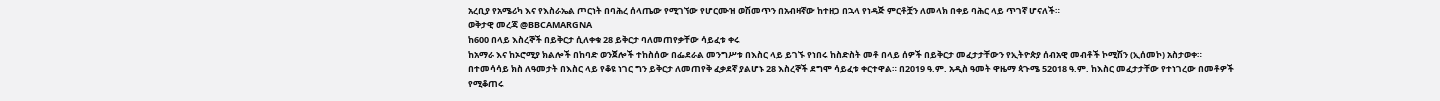አረቢያ የአሜሪካ እና የእስራኤል ጦርነት በባሕረ ሰላጤው የሚገኘው የሆርሙዝ ወሽመጥን በአብዛኛው ከተዘጋ በኋላ የነዳጅ ምርቶቿን ለመላክ በቀይ ባሕር ላይ ጥገኛ ሆናለች።
ወቅታዊ መረጃ @BBCAMARGNA
ከ600 በላይ እስረኞች በይቅርታ ሲለቀቁ 28 ይቅርታ ባለመጠየቃቸው ሳይፈቱ ቀሩ
ከአማራ እና ከኦሮሚያ ክልሎች በከባድ ወንጀሎች ተከስሰው በፌደራል መንግሥቱ በእስር ላይ ይገኙ የነበሩ ከስድስት መቶ በላይ ሰዎች በይቅርታ መፈታታቸውን የኢትዮጵያ ሰብአዊ መብቶች ኮሚሽን (ኢሰመኮ) አስታወቀ። በተመሳሳይ ክስ ለዓመታት በእስር ላይ የቆዩ ነገር ግን ይቅርታ ለመጠየቅ ፈቃደኛ ያልሆኑ 28 እስረኞች ደግሞ ሳይፈቱ ቀርተዋል። በ2019 ዓ.ም. አዲስ ዓመት ዋዜማ ጳጉሜ 52018 ዓ.ም. ከእስር መፈታታቸው የተነገረው በመቶዎች የሚቆጠሩ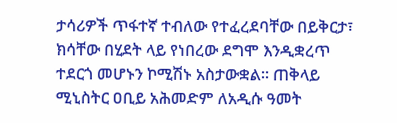ታሳሪዎች ጥፋተኛ ተብለው የተፈረደባቸው በይቅርታ፣ ክሳቸው በሂደት ላይ የነበረው ደግሞ እንዲቋረጥ ተደርጎ መሆኑን ኮሚሽኑ አስታውቋል። ጠቅላይ ሚኒስትር ዐቢይ አሕመድም ለአዲሱ ዓመት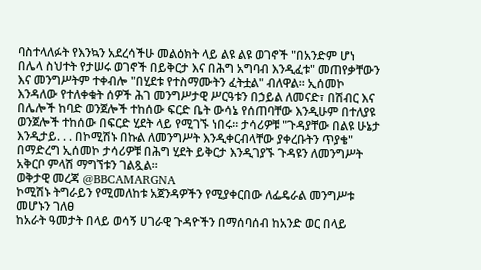ባስተላለፉት የእንኳን አደረሳችሁ መልዕክት ላይ ልዩ ልዩ ወገኖች "በአንድም ሆነ በሌላ ስህተት የታሠሩ ወገኖች በይቅርታ እና በሕግ አግባብ እንዲፈቱ" መጠየቃቸውን እና መንግሥትም ተቀብሎ "በሂደቱ የተስማሙትን ፈትቷል" ብለዋል። ኢሰመኮ እንዳለው የተለቀቁት ሰዎች ሕገ መንግሥታዊ ሥርዓቱን በኃይል ለመናድ፣ በሽብር እና በሌሎች ከባድ ወንጀሎች ተከሰው ፍርድ ቤት ውሳኔ የሰጠባቸው እንዲሁም በተለያዩ ወንጀሎች ተከሰው በፍርድ ሂደት ላይ የሚገኙ ነበሩ። ታሳሪዎቹ "ጉዳያቸው በልዩ ሁኔታ እንዲታይ. . . በኮሚሽኑ በኩል ለመንግሥት እንዲቀርብላቸው ያቀረቡትን ጥያቄ" በማድረግ ኢሰመኮ ታሳሪዎቹ በሕግ ሂደት ይቅርታ እንዲገያኙ ጉዳዩን ለመንግሥት አቅርቦ ምላሽ ማግኘቱን ገልጿል።
ወቅታዊ መረጃ @BBCAMARGNA
ኮሚሽኑ ትግራይን የሚመለከቱ አጀንዳዎችን የሚያቀርበው ለፌዴራል መንግሥቱ መሆኑን ገለፀ
ከአራት ዓመታት በላይ ወሳኝ ሀገራዊ ጉዳዮችን በማሰባሰብ ከአንድ ወር በላይ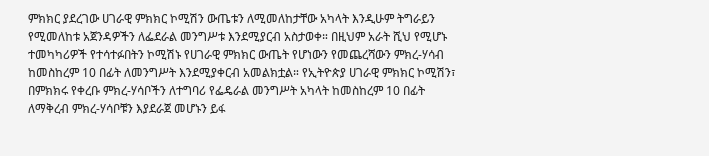ምክክር ያደረገው ሀገራዊ ምክክር ኮሚሽን ውጤቱን ለሚመለከታቸው አካላት እንዲሁም ትግራይን የሚመለከቱ አጀንዳዎችን ለፌደራል መንግሥቱ እንደሚያርብ አስታወቀ። በዚህም አራት ሺህ የሚሆኑ ተመካካሪዎች የተሳተፉበትን ኮሚሽኑ የሀገራዊ ምክክር ውጤት የሆነውን የመጨረሻውን ምክረ-ሃሳብ ከመስከረም 10 በፊት ለመንግሥት እንደሚያቀርብ አመልክቷል። የኢትዮጵያ ሀገራዊ ምክክር ኮሚሽን፣ በምክክሩ የቀረቡ ምክረ-ሃሳቦችን ለተግባሪ የፌዴራል መንግሥት አካላት ከመስከረም 10 በፊት ለማቅረብ ምክረ-ሃሳቦቹን እያደራጀ መሆኑን ይፋ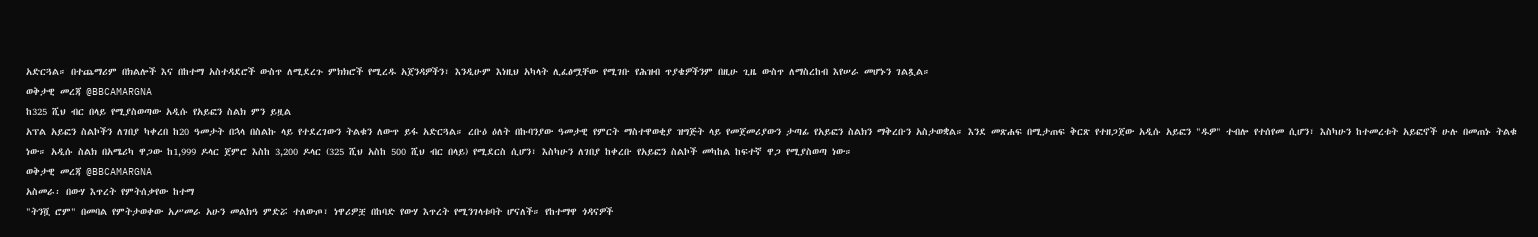አድርጓል። በተጨማሪም በክልሎች እና በከተማ አስተዳደሮች ውስጥ ለሚደረጉ ምክክሮች የሚረዱ አጀንዳዎችን፣ እንዲሁም እነዚህ አካላት ሊፈፅሟቸው የሚገቡ የሕዝብ ጥያቄዎችንም በዚሁ ጊዜ ውስጥ ለማስረከብ እየሠራ መሆኑን ገልጿል።
ወቅታዊ መረጃ @BBCAMARGNA
ከ325 ሺህ ብር በላይ የሚያስወጣው አዲሱ የአይፎን ስልክ ምን ይዟል
አፕል አይፎን ስልኮችን ለገበያ ካቀረበ ከ20 ዓመታት በኋላ በስልኩ ላይ የተደረገውን ትልቁን ለውጥ ይፋ አድርጓል። ረቡዕ ዕለት በኩባንያው ዓመታዊ የምርት ማስተዋወቂያ ዝግጅት ላይ የመጀመሪያውን ታጣፊ የአይፎን ስልክን ማቅረቡን አስታወቋል። እንደ መጽሐፍ በሚታጠፍ ቅርጽ የተዘጋጀው አዲሱ አይፎን "ዱዎ" ተብሎ የተሰየመ ሲሆን፣ እስካሁን ከተመረቱት አይፎኖች ሁሉ በመጠኑ ትልቁ ነው። አዲሱ ስልክ በአሜሪካ ዋጋው ከ1,999 ዶላር ጀምሮ እስከ 3,200 ዶላር (325 ሺህ አስከ 500 ሺህ ብር በላይ) የሚደርስ ሲሆን፣ እስካሁን ለገበያ ከቀረቡ የአይፎን ስልኮች መካከል ከፍተኛ ዋጋ የሚያስወጣ ነው።
ወቅታዊ መረጃ @BBCAMARGNA
አስመራ፡ በውሃ እጥረት የምትሰቃየው ከተማ
"ትንሿ ሮም" በመባል የምትታወቀው አሥመራ አሁን መልክዓ ምድሯ ተለውጦ፣ ነዋሪዎቿ በከባድ የውሃ እጥረት የሚንገላቱባት ሆናለች። የከተማዋ ጎዳናዎች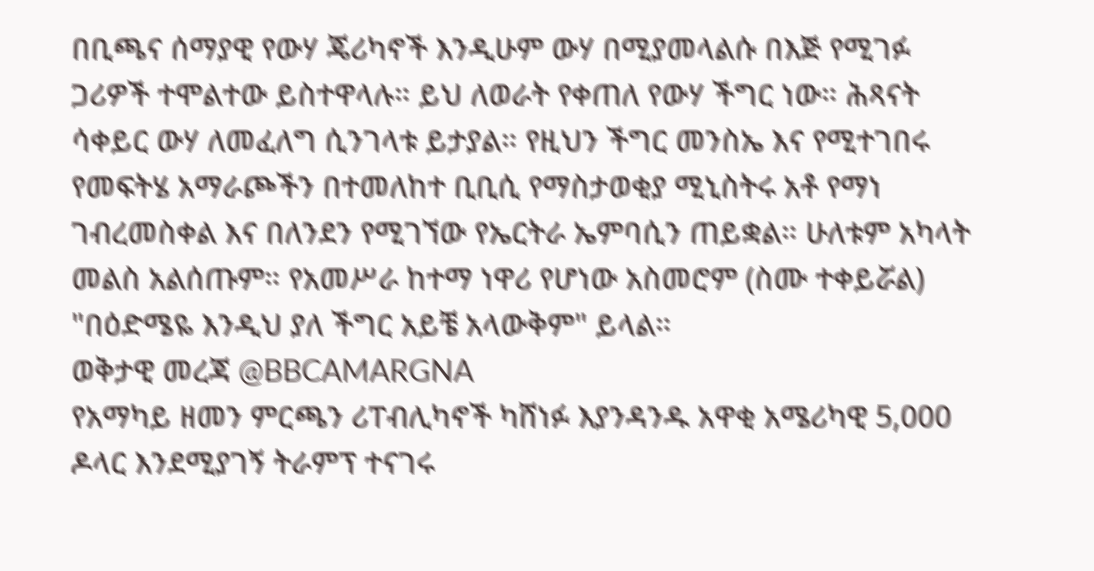በቢጫና ሰማያዊ የውሃ ጄሪካኖች እንዲሁም ውሃ በሚያመላልሱ በእጅ የሚገፉ ጋሪዎች ተሞልተው ይስተዋላሉ። ይህ ለወራት የቀጠለ የውሃ ችግር ነው። ሕጻናት ሳቀይር ውሃ ለመፈለግ ሲንገላቱ ይታያል። የዚህን ችግር መንስኤ እና የሚተገበሩ የመፍትሄ አማራጮችን በተመለከተ ቢቢሲ የማስታወቂያ ሚኒስትሩ አቶ የማነ ገብረመስቀል እና በለንደን የሚገኘው የኤርትራ ኤምባሲን ጠይቋል። ሁለቱም አካላት መልስ አልሰጡም። የአመሥራ ከተማ ነዋሪ የሆነው አስመሮም (ስሙ ተቀይሯል) "በዕድሜዬ እንዲህ ያለ ችግር አይቼ አላውቅም" ይላል።
ወቅታዊ መረጃ @BBCAMARGNA
የአማካይ ዘመን ምርጫን ሪፐብሊካኖች ካሸነፉ እያንዳንዱ አዋቂ አሜሪካዊ 5,000 ዶላር እንደሚያገኝ ትራምፕ ተናገሩ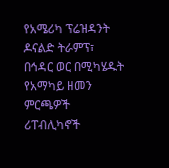የአሜሪካ ፕሬዝዳንት ዶናልድ ትራምፕ፣ በኅዳር ወር በሚካሄዱት የአማካይ ዘመን ምርጫዎች ሪፐብሊካኖች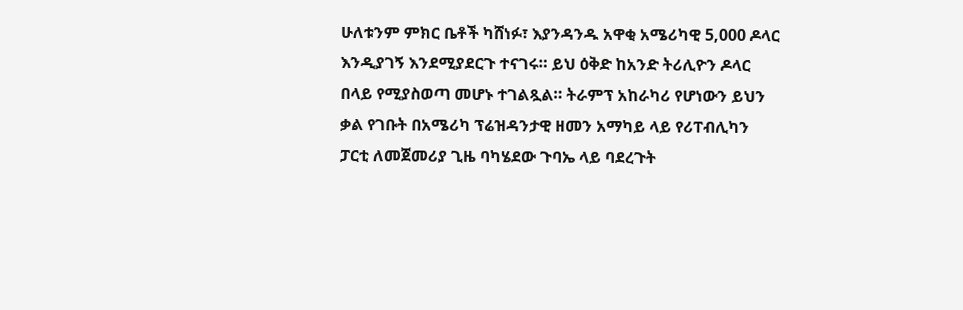ሁለቱንም ምክር ቤቶች ካሸነፉ፣ እያንዳንዱ አዋቂ አሜሪካዊ 5,000 ዶላር እንዲያገኝ እንደሚያደርጉ ተናገሩ። ይህ ዕቅድ ከአንድ ትሪሊዮን ዶላር በላይ የሚያስወጣ መሆኑ ተገልጿል። ትራምፕ አከራካሪ የሆነውን ይህን ቃል የገቡት በአሜሪካ ፕሬዝዳንታዊ ዘመን አማካይ ላይ የሪፐብሊካን ፓርቲ ለመጀመሪያ ጊዜ ባካሄደው ጉባኤ ላይ ባደረጉት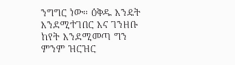ንግግር ነው። ዕቅዱ እንዴት እንደሚተገበር እና ገንዘቡ ከየት እንደሚመጣ ግን ምንም ዝርዝር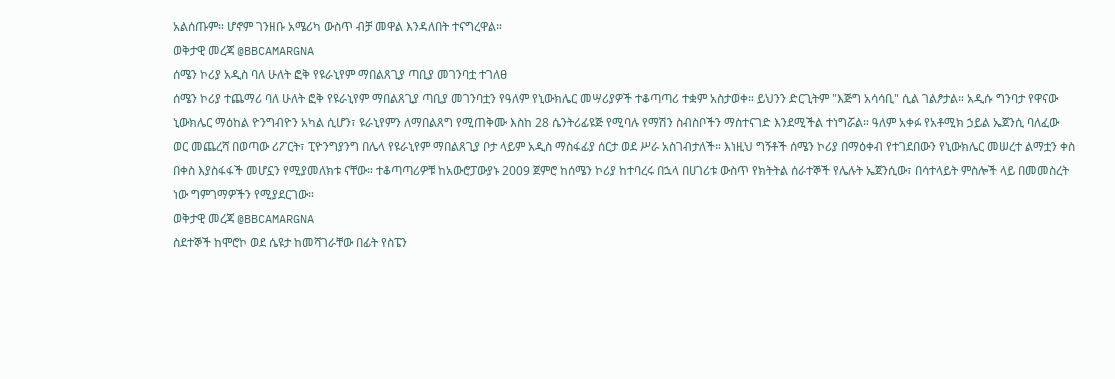አልሰጡም። ሆኖም ገንዘቡ አሜሪካ ውስጥ ብቻ መዋል እንዳለበት ተናግረዋል።
ወቅታዊ መረጃ @BBCAMARGNA
ሰሜን ኮሪያ አዲስ ባለ ሁለት ፎቅ የዩራኒየም ማበልጸጊያ ጣቢያ መገንባቷ ተገለፀ
ሰሜን ኮሪያ ተጨማሪ ባለ ሁለት ፎቅ የዩራኒየም ማበልጸጊያ ጣቢያ መገንባቷን የዓለም የኒውክሌር መሣሪያዎች ተቆጣጣሪ ተቋም አስታወቀ። ይህንን ድርጊትም "እጅግ አሳሳቢ" ሲል ገልፆታል። አዲሱ ግንባታ የዋናው ኒውክሌር ማዕከል ዮንግብዮን አካል ሲሆን፣ ዩራኒየምን ለማበልጸግ የሚጠቅሙ እስከ 28 ሴንትሪፊዩጅ የሚባሉ የማሽን ስብስቦችን ማስተናገድ እንደሚችል ተነግሯል። ዓለም አቀፉ የአቶሚክ ኃይል ኤጀንሲ ባለፈው ወር መጨረሻ በወጣው ሪፖርት፣ ፒዮንግያንግ በሌላ የዩራኒየም ማበልጸጊያ ቦታ ላይም አዲስ ማስፋፊያ ሰርታ ወደ ሥራ አስገብታለች። እነዚህ ግኝቶች ሰሜን ኮሪያ በማዕቀብ የተገደበውን የኒውክሌር መሠረተ ልማቷን ቀስ በቀስ እያስፋፋች መሆኗን የሚያመለክቱ ናቸው። ተቆጣጣሪዎቹ ከአውሮፓውያኑ 2009 ጀምሮ ከሰሜን ኮሪያ ከተባረሩ በኋላ በሀገሪቱ ውስጥ የክትትል ሰራተኞች የሌሉት ኤጀንሲው፣ በሳተላይት ምስሎች ላይ በመመስረት ነው ግምገማዎችን የሚያደርገው።
ወቅታዊ መረጃ @BBCAMARGNA
ስደተኞች ከሞሮኮ ወደ ሴዩታ ከመሻገራቸው በፊት የስፔን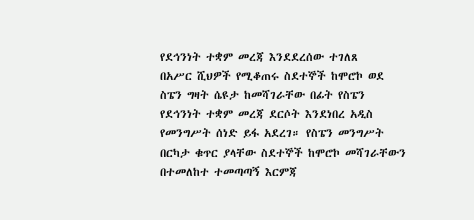የደኅንነት ተቋም መረጃ እንደደረሰው ተገለጸ
በአሥር ሺህዎች የሚቆጠሩ ስደተኞች ከሞሮኮ ወደ ስፔን ግዛት ሴዩታ ከመሻገራቸው በፊት የስፔን የደኅንነት ተቋም መረጃ ደርሶት እንደነበረ አዲስ የመንግሥት ሰነድ ይፋ አደረገ። የስፔን መንግሥት በርካታ ቁጥር ያላቸው ስደተኞች ከሞሮኮ መሻገራቸውን በተመለከተ ተመጣጣኝ እርምጃ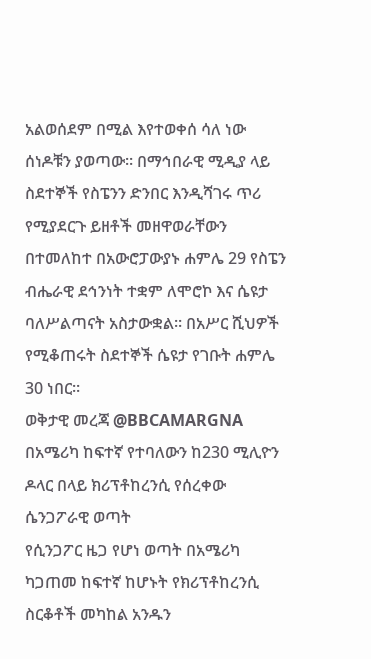አልወሰደም በሚል እየተወቀሰ ሳለ ነው ሰነዶቹን ያወጣው። በማኅበራዊ ሚዲያ ላይ ስደተኞች የስፔንን ድንበር እንዲሻገሩ ጥሪ የሚያደርጉ ይዘቶች መዘዋወራቸውን በተመለከተ በአውሮፓውያኑ ሐምሌ 29 የስፔን ብሔራዊ ደኅንነት ተቋም ለሞሮኮ እና ሴዩታ ባለሥልጣናት አስታውቋል። በአሥር ሺህዎች የሚቆጠሩት ስደተኞች ሴዩታ የገቡት ሐምሌ 30 ነበር።
ወቅታዊ መረጃ @BBCAMARGNA
በአሜሪካ ከፍተኛ የተባለውን ከ230 ሚሊዮን ዶላር በላይ ክሪፕቶከረንሲ የሰረቀው ሴንጋፖራዊ ወጣት
የሲንጋፖር ዜጋ የሆነ ወጣት በአሜሪካ ካጋጠመ ከፍተኛ ከሆኑት የክሪፕቶከረንሲ ስርቆቶች መካከል አንዱን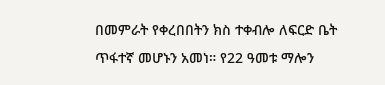በመምራት የቀረበበትን ክስ ተቀብሎ ለፍርድ ቤት ጥፋተኛ መሆኑን አመነ። የ22 ዓመቱ ማሎን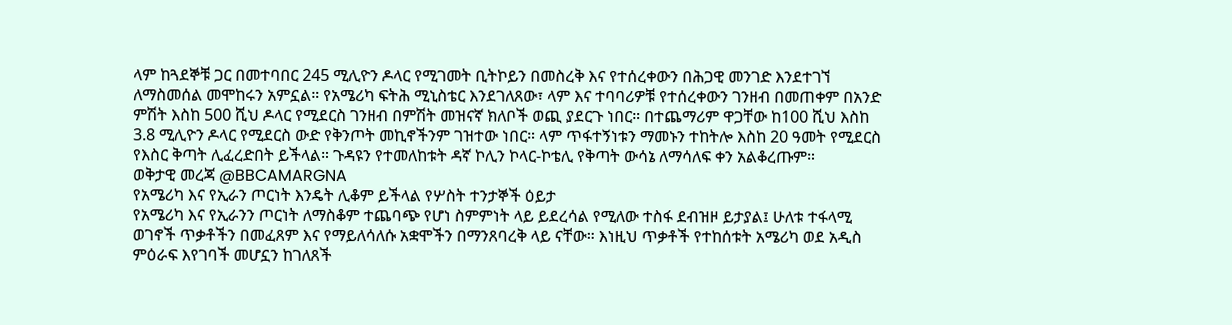ላም ከጓደኞቹ ጋር በመተባበር 245 ሚሊዮን ዶላር የሚገመት ቢትኮይን በመስረቅ እና የተሰረቀውን በሕጋዊ መንገድ እንደተገኘ ለማስመሰል መሞከሩን አምኗል። የአሜሪካ ፍትሕ ሚኒስቴር እንደገለጸው፣ ላም እና ተባባሪዎቹ የተሰረቀውን ገንዘብ በመጠቀም በአንድ ምሽት እስከ 500 ሺህ ዶላር የሚደርስ ገንዘብ በምሽት መዝናኛ ክለቦች ወጪ ያደርጉ ነበር። በተጨማሪም ዋጋቸው ከ100 ሺህ እስከ 3.8 ሚሊዮን ዶላር የሚደርስ ውድ የቅንጦት መኪኖችንም ገዝተው ነበር። ላም ጥፋተኝነቱን ማመኑን ተከትሎ እስከ 20 ዓመት የሚደርስ የእስር ቅጣት ሊፈረድበት ይችላል። ጉዳዩን የተመለከቱት ዳኛ ኮሊን ኮላር-ኮቴሊ የቅጣት ውሳኔ ለማሳለፍ ቀን አልቆረጡም።
ወቅታዊ መረጃ @BBCAMARGNA
የአሜሪካ እና የኢራን ጦርነት እንዴት ሊቆም ይችላል የሦስት ተንታኞች ዕይታ
የአሜሪካ እና የኢራንን ጦርነት ለማስቆም ተጨባጭ የሆነ ስምምነት ላይ ይደረሳል የሚለው ተስፋ ደብዝዞ ይታያል፤ ሁለቱ ተፋላሚ ወገኖች ጥቃቶችን በመፈጸም እና የማይለሳለሱ አቋሞችን በማንጸባረቅ ላይ ናቸው። እነዚህ ጥቃቶች የተከሰቱት አሜሪካ ወደ አዲስ ምዕራፍ እየገባች መሆኗን ከገለጸች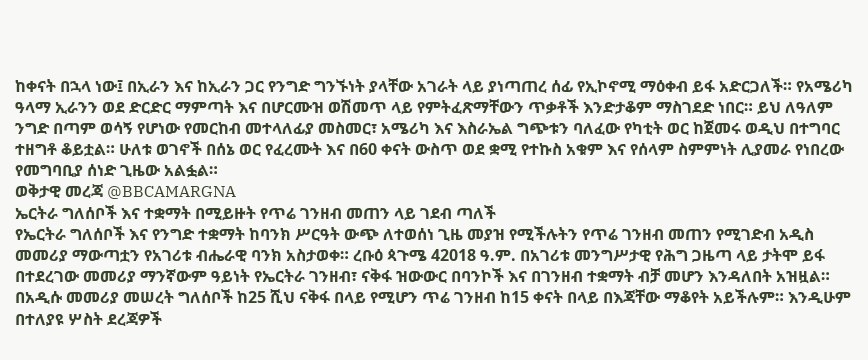ከቀናት በኋላ ነው፤ በኢራን እና ከኢራን ጋር የንግድ ግንኙነት ያላቸው አገራት ላይ ያነጣጠረ ሰፊ የኢኮኖሚ ማዕቀብ ይፋ አድርጋለች። የአሜሪካ ዓላማ ኢራንን ወደ ድርድር ማምጣት እና በሆርሙዝ ወሽመጥ ላይ የምትፈጽማቸውን ጥቃቶች እንድታቆም ማስገደድ ነበር። ይህ ለዓለም ንግድ በጣም ወሳኝ የሆነው የመርከብ መተላለፊያ መስመር፣ አሜሪካ እና እስራኤል ግጭቱን ባለፈው የካቲት ወር ከጀመሩ ወዲህ በተግባር ተዘግቶ ቆይቷል። ሁለቱ ወገኖች በሰኔ ወር የፈረሙት እና በ60 ቀናት ውስጥ ወደ ቋሚ የተኩስ አቁም እና የሰላም ስምምነት ሊያመራ የነበረው የመግባቢያ ሰነድ ጊዜው አልፏል።
ወቅታዊ መረጃ @BBCAMARGNA
ኤርትራ ግለሰቦች እና ተቋማት በሚይዙት የጥሬ ገንዘብ መጠን ላይ ገደብ ጣለች
የኤርትራ ግለሰቦች እና የንግድ ተቋማት ከባንክ ሥርዓት ውጭ ለተወሰነ ጊዜ መያዝ የሚችሉትን የጥሬ ገንዘብ መጠን የሚገድብ አዲስ መመሪያ ማውጣቷን የአገሪቱ ብሔራዊ ባንክ አስታወቀ። ረቡዕ ጳጉሜ 42018 ዓ.ም. በአገሪቱ መንግሥታዊ የሕግ ጋዜጣ ላይ ታትሞ ይፋ በተደረገው መመሪያ ማንኛውም ዓይነት የኤርትራ ገንዘብ፣ ናቅፋ ዝውውር በባንኮች እና በገንዘብ ተቋማት ብቻ መሆን እንዳለበት አዝዟል። በአዲሱ መመሪያ መሠረት ግለሰቦች ከ25 ሺህ ናቅፋ በላይ የሚሆን ጥሬ ገንዘብ ከ15 ቀናት በላይ በእጃቸው ማቆየት አይችሉም። እንዲሁም በተለያዩ ሦስት ደረጃዎች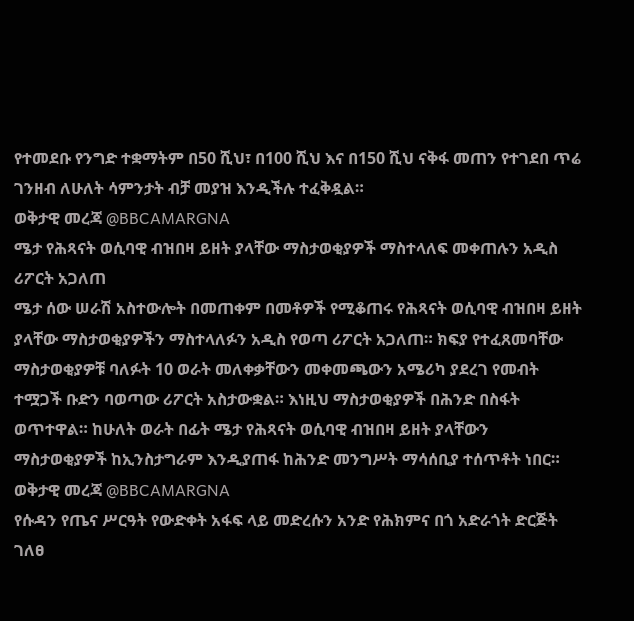የተመደቡ የንግድ ተቋማትም በ50 ሺህ፣ በ100 ሺህ እና በ150 ሺህ ናቅፋ መጠን የተገደበ ጥሬ ገንዘብ ለሁለት ሳምንታት ብቻ መያዝ እንዲችሉ ተፈቅዷል።
ወቅታዊ መረጃ @BBCAMARGNA
ሜታ የሕጻናት ወሲባዊ ብዝበዛ ይዘት ያላቸው ማስታወቂያዎች ማስተላለፍ መቀጠሉን አዲስ ሪፖርት አጋለጠ
ሜታ ሰው ሠራሽ አስተውሎት በመጠቀም በመቶዎች የሚቆጠሩ የሕጻናት ወሲባዊ ብዝበዛ ይዘት ያላቸው ማስታወቂያዎችን ማስተላለፉን አዲስ የወጣ ሪፖርት አጋለጠ። ክፍያ የተፈጸመባቸው ማስታወቂያዎቹ ባለፉት 10 ወራት መለቀቃቸውን መቀመጫውን አሜሪካ ያደረገ የመብት ተሟጋች ቡድን ባወጣው ሪፖርት አስታውቋል። እነዚህ ማስታወቂያዎች በሕንድ በስፋት ወጥተዋል። ከሁለት ወራት በፊት ሜታ የሕጻናት ወሲባዊ ብዝበዛ ይዘት ያላቸውን ማስታወቂያዎች ከኢንስታግራም እንዲያጠፋ ከሕንድ መንግሥት ማሳሰቢያ ተሰጥቶት ነበር።
ወቅታዊ መረጃ @BBCAMARGNA
የሱዳን የጤና ሥርዓት የውድቀት አፋፍ ላይ መድረሱን አንድ የሕክምና በጎ አድራጎት ድርጅት ገለፀ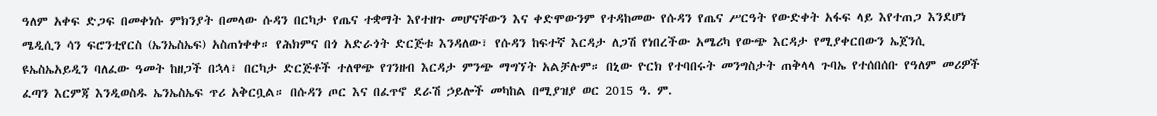ዓለም አቀፍ ድጋፍ በመቀነሱ ምክንያት በመላው ሱዳን በርካታ የጤና ተቋማት እየተዘጉ መሆናቸውን እና ቀድሞውንም የተዳከመው የሱዳን የጤና ሥርዓት የውድቀት አፋፍ ላይ እየተጠጋ እንደሆነ ሜዲሲን ሳን ፍሮንቲየርስ (ኤንኤስኤፍ) አስጠነቀቀ። የሕክምና በጎ አድራጎት ድርጅቱ እንዳለው፣ የሱዳን ከፍተኛ እርዳታ ለጋሽ የነበረችው አሜሪካ የውጭ እርዳታ የሚያቀርበውን ኤጀንሲ ዩኤስኤአይዲን ባለፈው ዓመት ከዘጋች በኋላ፣ በርካታ ድርጅቶች ተለዋጭ የገንዘብ እርዳታ ምንጭ ማግኘት አልቻሉም። በኒው ዮርክ የተባበሩት መንግስታት ጠቅላላ ጉባኤ የተሰበሰቡ የዓለም መሪዎች ፈጣን እርምጃ እንዲወስዱ ኤንኤስኤፍ ጥሪ አቅርቧል። በሱዳን ጦር እና በፈጥኖ ደራሽ ኃይሎች መካከል በሚያዝያ ወር 2015 ዓ. ም.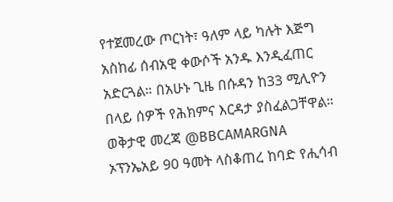የተጀመረው ጦርነት፣ ዓለም ላይ ካሉት እጅግ አስከፊ ሰብአዊ ቀውሶች አንዱ እንዲፈጠር አድርጓል። በአሁኑ ጊዜ በሱዳን ከ33 ሚሊዮን በላይ ሰዎች የሕክምና እርዳታ ያስፈልጋቸዋል።
ወቅታዊ መረጃ @BBCAMARGNA
ኦፕንኤአይ 90 ዓመት ላስቆጠረ ከባድ የሒሳብ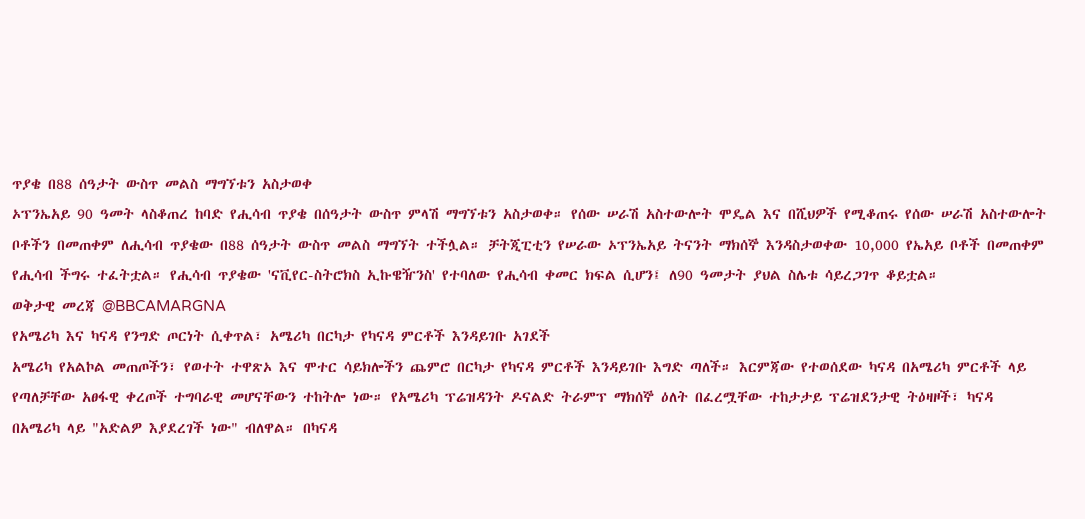ጥያቄ በ88 ሰዓታት ውስጥ መልስ ማግኘቱን አስታወቀ
ኦፕንኤአይ 90 ዓመት ላስቆጠረ ከባድ የሒሳብ ጥያቄ በሰዓታት ውስጥ ምላሽ ማግኘቱን አስታወቀ። የሰው ሠራሽ አስተውሎት ሞዴል እና በሺህዎች የሚቆጠሩ የሰው ሠራሽ አስተውሎት ቦቶችን በመጠቀም ለሒሳብ ጥያቄው በ88 ሰዓታት ውስጥ መልስ ማግኘት ተችሏል። ቻትጂፒቲን የሠራው ኦፕንኤአይ ትናንት ማክሰኞ እንዳስታወቀው 10,000 የኤአይ ቦቶች በመጠቀም የሒሳብ ችግሩ ተፈትቷል። የሒሳብ ጥያቄው 'ናቪየር-ስትሮክስ ኢኩዌዥንስ' የተባለው የሒሳብ ቀመር ክፍል ሲሆን፤ ለ90 ዓመታት ያህል ስሌቱ ሳይረጋገጥ ቆይቷል።
ወቅታዊ መረጃ @BBCAMARGNA
የአሜሪካ እና ካናዳ የንግድ ጦርነት ሲቀጥል፣ አሜሪካ በርካታ የካናዳ ምርቶች እንዳይገቡ አገደች
አሜሪካ የአልኮል መጠጦችን፣ የወተት ተዋጽኦ እና ሞተር ሳይክሎችን ጨምሮ በርካታ የካናዳ ምርቶች እንዳይገቡ እግድ ጣለች። እርምጃው የተወሰደው ካናዳ በአሜሪካ ምርቶች ላይ የጣለቻቸው አፀፋዊ ቀረጦች ተግባራዊ መሆናቸውን ተከትሎ ነው። የአሜሪካ ፕሬዝዳንት ዶናልድ ትራምፕ ማክሰኞ ዕለት በፈረሟቸው ተከታታይ ፕሬዝደንታዊ ትዕዛዞች፣ ካናዳ በአሜሪካ ላይ "አድልዎ እያደረገች ነው" ብለዋል። በካናዳ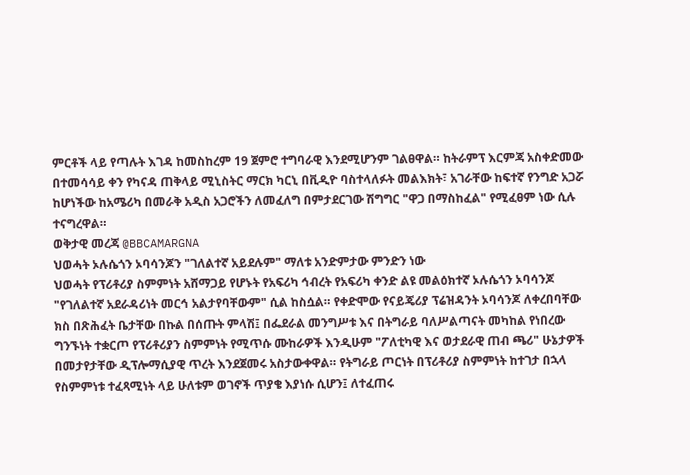ምርቶች ላይ የጣሉት እገዳ ከመስከረም 19 ጀምሮ ተግባራዊ እንደሚሆንም ገልፀዋል። ከትራምፕ እርምጃ አስቀድመው በተመሳሳይ ቀን የካናዳ ጠቅላይ ሚኒስትር ማርክ ካርኒ በቪዲዮ ባስተላለፉት መልእክት፣ አገራቸው ከፍተኛ የንግድ አጋሯ ከሆነችው ከአሜሪካ በመራቅ አዲስ አጋሮችን ለመፈለግ በምታደርገው ሽግግር "ዋጋ በማስከፈል" የሚፈፀም ነው ሲሉ ተናግረዋል።
ወቅታዊ መረጃ @BBCAMARGNA
ህወሓት ኦሉሴጎን ኦባሳንጆን "ገለልተኛ አይደሉም" ማለቱ አንድምታው ምንድን ነው
ህወሓት የፕሪቶሪያ ስምምነት አሸማጋይ የሆኑት የአፍሪካ ኅብረት የአፍሪካ ቀንድ ልዩ መልዕክተኛ ኦሉሴጎን ኦባሳንጆ "የገለልተኛ አደራዳሪነት መርኅ አልታየባቸውም" ሲል ከስሷል። የቀድሞው የናይጄሪያ ፕሬዝዳንት ኦባሳንጆ ለቀረበባቸው ክስ በጽሕፈት ቤታቸው በኩል በሰጡት ምላሽ፤ በፌደራል መንግሥቱ እና በትግራይ ባለሥልጣናት መካከል የነበረው ግንኙነት ተቋርጦ የፕሪቶሪያን ስምምነት የሚጥሱ ሙከራዎች እንዲሁም "ፖለቲካዊ እና ወታደራዊ ጠብ ጫሪ" ሁኔታዎች በመታየታቸው ዲፕሎማሲያዊ ጥረት እንደጀመሩ አስታውቀዋል። የትግራይ ጦርነት በፕሪቶሪያ ስምምነት ከተገታ በኋላ የስምምነቱ ተፈጻሚነት ላይ ሁለቱም ወገኖች ጥያቄ እያነሱ ሲሆን፤ ለተፈጠሩ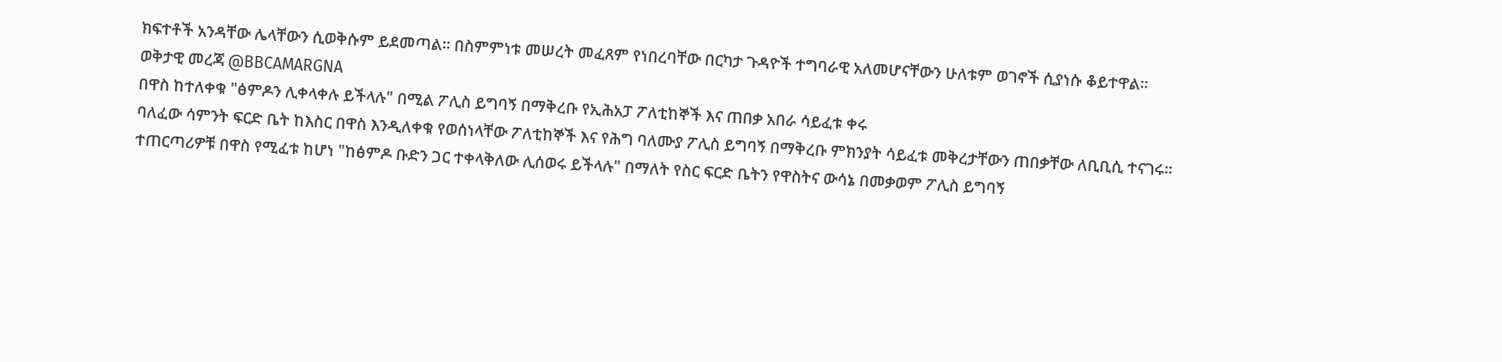ክፍተቶች አንዳቸው ሌላቸውን ሲወቅሱም ይደመጣል። በስምምነቱ መሠረት መፈጸም የነበረባቸው በርካታ ጉዳዮች ተግባራዊ አለመሆናቸውን ሁለቱም ወገኖች ሲያነሱ ቆይተዋል።
ወቅታዊ መረጃ @BBCAMARGNA
በዋስ ከተለቀቁ "ፅምዶን ሊቀላቀሉ ይችላሉ" በሚል ፖሊስ ይግባኝ በማቅረቡ የኢሕአፓ ፖለቲከኞች እና ጠበቃ አበራ ሳይፈቱ ቀሩ
ባለፈው ሳምንት ፍርድ ቤት ከእስር በዋስ እንዲለቀቁ የወሰነላቸው ፖለቲከኞች እና የሕግ ባለሙያ ፖሊስ ይግባኝ በማቅረቡ ምክንያት ሳይፈቱ መቅረታቸውን ጠበቃቸው ለቢቢሲ ተናገሩ። ተጠርጣሪዎቹ በዋስ የሚፈቱ ከሆነ "ከፅምዶ ቡድን ጋር ተቀላቅለው ሊሰወሩ ይችላሉ" በማለት የስር ፍርድ ቤትን የዋስትና ውሳኔ በመቃወም ፖሊስ ይግባኝ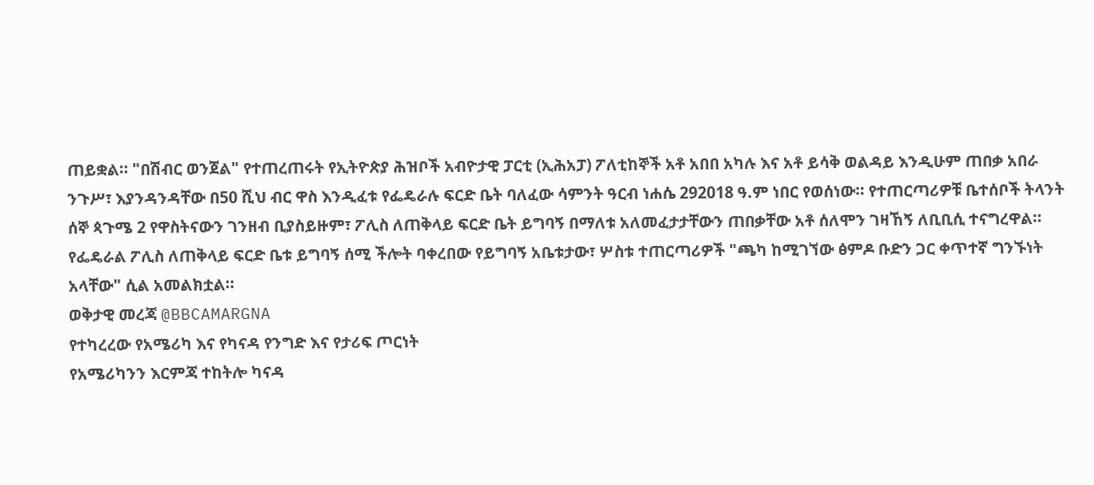ጠይቋል። "በሽብር ወንጀል" የተጠረጠሩት የኢትዮጵያ ሕዝቦች አብዮታዊ ፓርቲ (ኢሕአፓ) ፖለቲከኞች አቶ አበበ አካሉ እና አቶ ይሳቅ ወልዳይ እንዲሁም ጠበቃ አበራ ንጉሥ፣ እያንዳንዳቸው በ50 ሺህ ብር ዋስ እንዲፈቱ የፌዴራሉ ፍርድ ቤት ባለፈው ሳምንት ዓርብ ነሐሴ 292018 ዓ.ም ነበር የወሰነው። የተጠርጣሪዎቹ ቤተሰቦች ትላንት ሰኞ ጳጉሜ 2 የዋስትናውን ገንዘብ ቢያስይዙም፣ ፖሊስ ለጠቅላይ ፍርድ ቤት ይግባኝ በማለቱ አለመፈታታቸውን ጠበቃቸው አቶ ሰለሞን ገዛኸኝ ለቢቢሲ ተናግረዋል። የፌዴራል ፖሊስ ለጠቅላይ ፍርድ ቤቱ ይግባኝ ሰሚ ችሎት ባቀረበው የይግባኝ አቤቱታው፣ ሦስቱ ተጠርጣሪዎች "ጫካ ከሚገኘው ፅምዶ ቡድን ጋር ቀጥተኛ ግንኙነት አላቸው" ሲል አመልክቷል።
ወቅታዊ መረጃ @BBCAMARGNA
የተካረረው የአሜሪካ እና የካናዳ የንግድ እና የታሪፍ ጦርነት
የአሜሪካንን እርምጃ ተከትሎ ካናዳ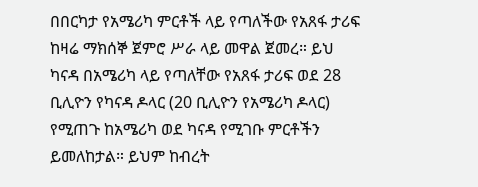በበርካታ የአሜሪካ ምርቶች ላይ የጣለችው የአጸፋ ታሪፍ ከዛሬ ማክሰኞ ጀምሮ ሥራ ላይ መዋል ጀመረ። ይህ ካናዳ በአሜሪካ ላይ የጣለቸው የአጸፋ ታሪፍ ወደ 28 ቢሊዮን የካናዳ ዶላር (20 ቢሊዮን የአሜሪካ ዶላር) የሚጠጉ ከአሜሪካ ወደ ካናዳ የሚገቡ ምርቶችን ይመለከታል። ይህም ከብረት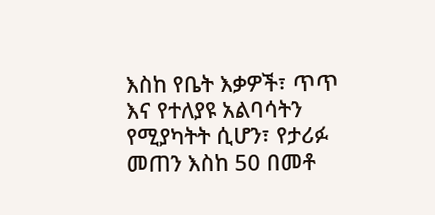እስከ የቤት እቃዎች፣ ጥጥ እና የተለያዩ አልባሳትን የሚያካትት ሲሆን፣ የታሪፉ መጠን እስከ 50 በመቶ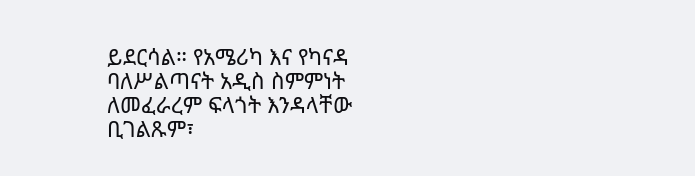ይደርሳል። የአሜሪካ እና የካናዳ ባለሥልጣናት አዲስ ስምምነት ለመፈራረም ፍላጎት እንዳላቸው ቢገልጹም፣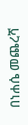በነሐሴ መጨረሻ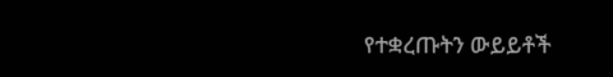የተቋረጡትን ውይይቶች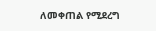ለመቀጠል የሚደረግ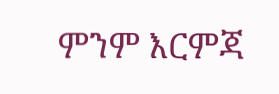ምንም እርምጃ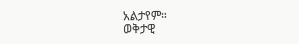አልታየም።
ወቅታዊ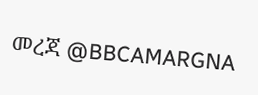መረጃ @BBCAMARGNA